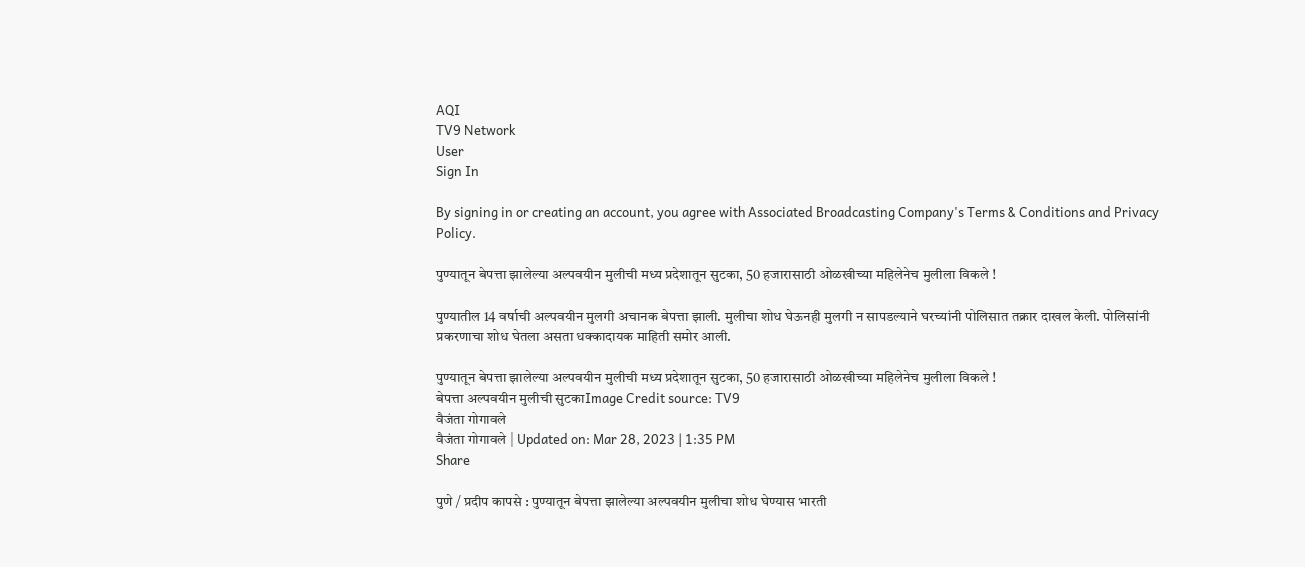AQI
TV9 Network
User
Sign In

By signing in or creating an account, you agree with Associated Broadcasting Company's Terms & Conditions and Privacy Policy.

पुण्यातून बेपत्ता झालेल्या अल्पवयीन मुलीची मध्य प्रदेशातून सुटका, 50 हजारासाठी ओळखीच्या महिलेनेच मुलीला विकले !

पुण्यातील 14 वर्षाची अल्पवयीन मुलगी अचानक बेपत्ता झाली. मुलीचा शोध घेऊनही मुलगी न सापडल्याने घरच्यांनी पोलिसात तक्रार दाखल केली. पोलिसांनी प्रकरणाचा शोध घेतला असता धक्कादायक माहिती समोर आली.

पुण्यातून बेपत्ता झालेल्या अल्पवयीन मुलीची मध्य प्रदेशातून सुटका, 50 हजारासाठी ओळखीच्या महिलेनेच मुलीला विकले !
बेपत्ता अल्पवयीन मुलीची सुटकाImage Credit source: TV9
वैजंता गोगावले
वैजंता गोगावले | Updated on: Mar 28, 2023 | 1:35 PM
Share

पुणे / प्रदीप कापसे : पुण्यातून बेपत्ता झालेल्या अल्पवयीन मुलीचा शोध घेण्यास भारती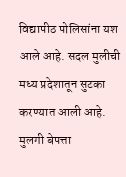विद्यापीठ पोलिसांना यश आले आहे. सदल मुलीची मध्य प्रदेशातून सुटका करण्यात आली आहे. मुलगी बेपत्ता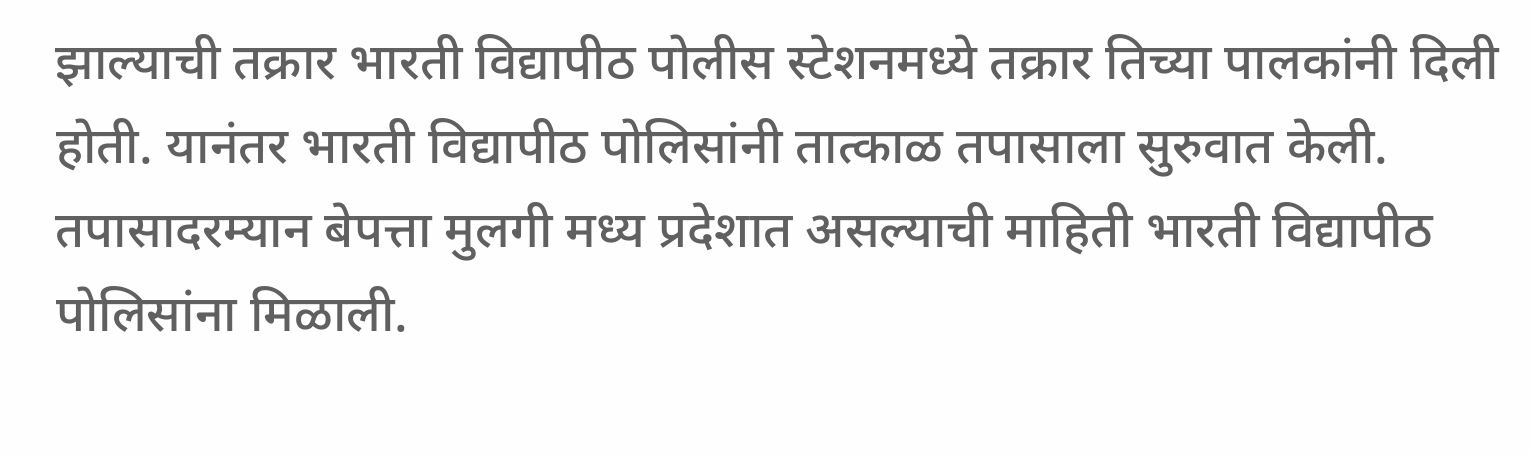झाल्याची तक्रार भारती विद्यापीठ पोलीस स्टेशनमध्ये तक्रार तिच्या पालकांनी दिली होती. यानंतर भारती विद्यापीठ पोलिसांनी तात्काळ तपासाला सुरुवात केली. तपासादरम्यान बेपत्ता मुलगी मध्य प्रदेशात असल्याची माहिती भारती विद्यापीठ पोलिसांना मिळाली.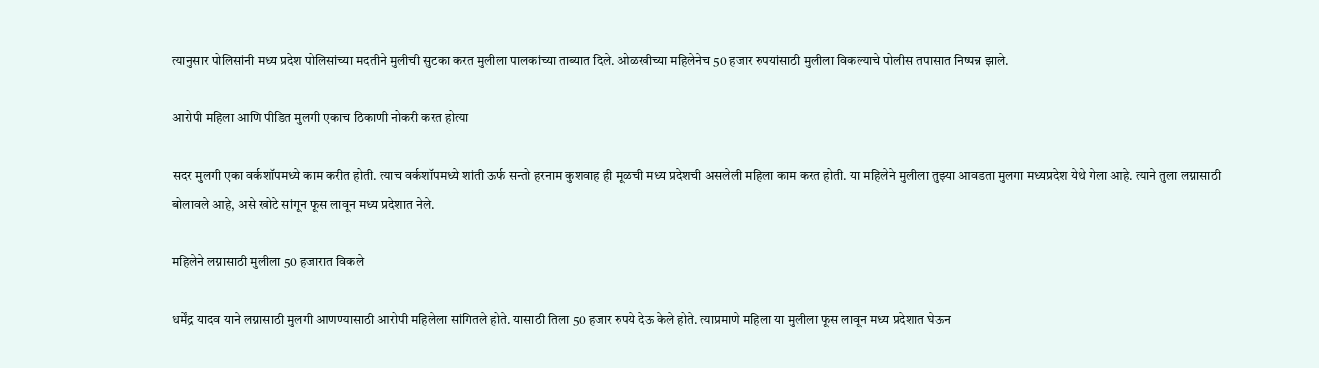त्यानुसार पोलिसांनी मध्य प्रदेश पोलिसांच्या मदतीने मुलीची सुटका करत मुलीला पालकांच्या ताब्यात दिले. ओळखीच्या महिलेनेच 50 हजार रुपयांसाठी मुलीला विकल्याचे पोलीस तपासात निष्पन्न झाले.

आरोपी महिला आणि पीडित मुलगी एकाच ठिकाणी नोकरी करत होत्या

सदर मुलगी एका वर्कशॉपमध्ये काम करीत होती. त्याच वर्कशॉपमध्ये शांती ऊर्फ सन्तो हरनाम कुशवाह ही मूळची मध्य प्रदेशची असलेली महिला काम करत होती. या महिलेने मुलीला तुझ्या आवडता मुलगा मध्यप्रदेश येथे गेला आहे. त्याने तुला लग्नासाठी बोलावले आहे, असे खोटे सांगून फूस लावून मध्य प्रदेशात नेले.

महिलेने लग्नासाठी मुलीला 50 हजारात विकले

धर्मेंद्र यादव याने लग्नासाठी मुलगी आणण्यासाठी आरोपी महिलेला सांगितले होते. यासाठी तिला 50 हजार रुपये देऊ केले होते. त्याप्रमाणे महिला या मुलीला फूस लावून मध्य प्रदेशात घेऊन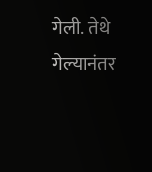गेली. तेथे गेल्यानंतर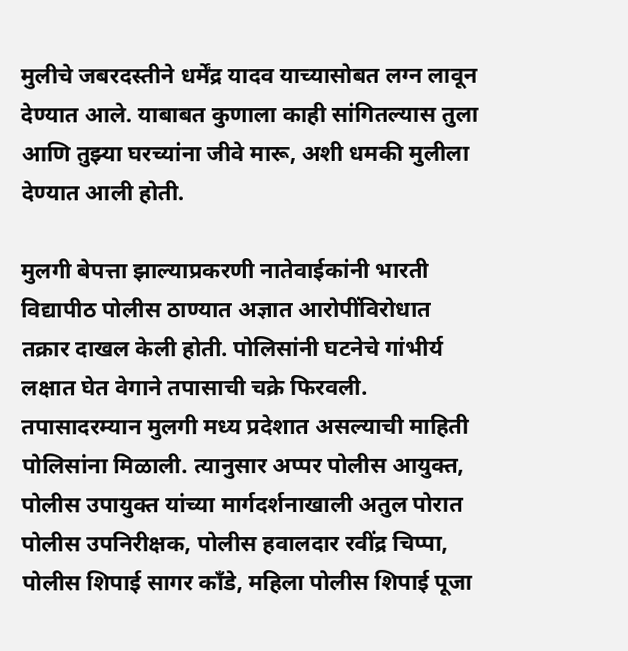मुलीचे जबरदस्तीने धर्मेंद्र यादव याच्यासोबत लग्न लावून देण्यात आले. याबाबत कुणाला काही सांगितल्यास तुला आणि तुझ्या घरच्यांना जीवे मारू, अशी धमकी मुलीला देण्यात आली होती.

मुलगी बेपत्ता झाल्याप्रकरणी नातेवाईकांनी भारती विद्यापीठ पोलीस ठाण्यात अज्ञात आरोपींविरोधात तक्रार दाखल केली होती. पोलिसांनी घटनेचे गांभीर्य लक्षात घेत वेगाने तपासाची चक्रे फिरवली. तपासादरम्यान मुलगी मध्य प्रदेशात असल्याची माहिती पोलिसांना मिळाली. त्यानुसार अप्पर पोलीस आयुक्त, पोलीस उपायुक्त यांच्या मार्गदर्शनाखाली अतुल पोरात पोलीस उपनिरीक्षक, पोलीस हवालदार रवींद्र चिप्पा, पोलीस शिपाई सागर काँडे, महिला पोलीस शिपाई पूजा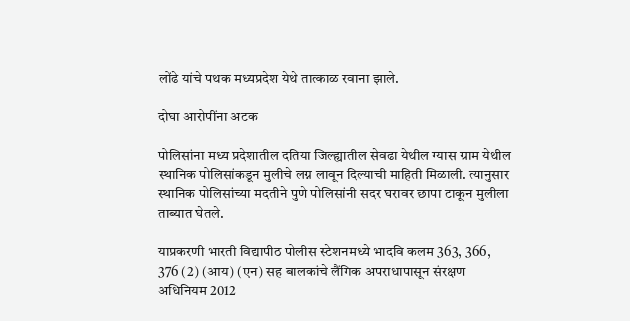लोंढे यांचे पथक मध्यप्रदेश येथे तात्काळ रवाना झाले.

दोघा आरोपींना अटक

पोलिसांना मध्य प्रदेशातील दतिया जिल्ह्यातील सेवढा येथील ग्यास ग्राम येथील स्थानिक पोलिसांकडून मुलीचे लग्न लावून दिल्याची माहिती मिळाली. त्यानुसार स्थानिक पोलिसांच्या मदतीने पुणे पोलिसांनी सदर घरावर छापा टाकून मुलीला ताब्यात घेतले.

याप्रकरणी भारती विद्यापीठ पोलीस स्टेशनमध्ये भादवि कलम 363, 366, 376 (2) (आय) (एन) सह बालकांचे लैंगिक अपराधापासून संरक्षण अधिनियम 2012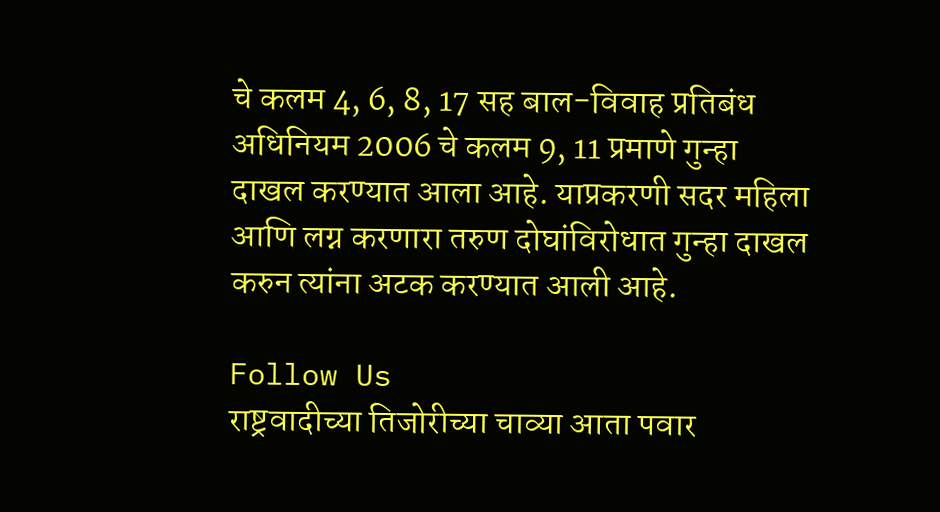चे कलम 4, 6, 8, 17 सह बाल-विवाह प्रतिबंध अधिनियम 2006 चे कलम 9, 11 प्रमाणे गुन्हा दाखल करण्यात आला आहे. याप्रकरणी सदर महिला आणि लग्न करणारा तरुण दोघांविरोधात गुन्हा दाखल करुन त्यांना अटक करण्यात आली आहे.

Follow Us
राष्ट्रवादीच्या तिजोरीच्या चाव्या आता पवार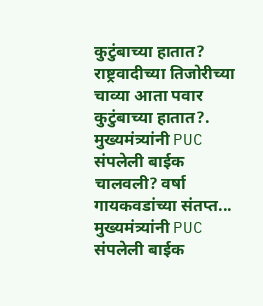कुटुंबाच्या हातात?
राष्ट्रवादीच्या तिजोरीच्या चाव्या आता पवार कुटुंबाच्या हातात?.
मुख्यमंत्र्यांनी PUC संपलेली बाईक चालवली? वर्षा गायकवडांच्या संतप्त...
मुख्यमंत्र्यांनी PUC संपलेली बाईक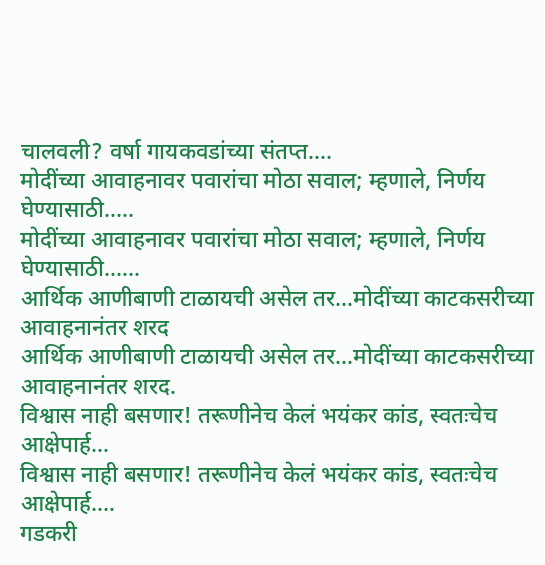चालवली? वर्षा गायकवडांच्या संतप्त....
मोदींच्या आवाहनावर पवारांचा मोठा सवाल; म्हणाले, निर्णय घेण्यासाठी.....
मोदींच्या आवाहनावर पवारांचा मोठा सवाल; म्हणाले, निर्णय घेण्यासाठी......
आर्थिक आणीबाणी टाळायची असेल तर...मोदींच्या काटकसरीच्या आवाहनानंतर शरद
आर्थिक आणीबाणी टाळायची असेल तर...मोदींच्या काटकसरीच्या आवाहनानंतर शरद.
विश्वास नाही बसणार! तरूणीनेच केलं भयंकर कांड, स्वतःचेच आक्षेपार्ह...
विश्वास नाही बसणार! तरूणीनेच केलं भयंकर कांड, स्वतःचेच आक्षेपार्ह....
गडकरी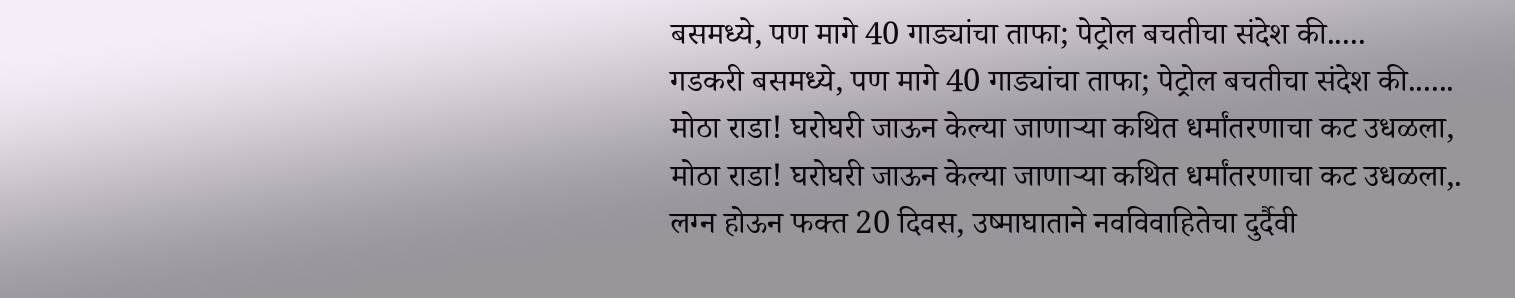बसमध्ये, पण मागे 40 गाड्यांचा ताफा; पेट्रोल बचतीचा संदेश की.....
गडकरी बसमध्ये, पण मागे 40 गाड्यांचा ताफा; पेट्रोल बचतीचा संदेश की......
मोठा राडा! घरोघरी जाऊन केल्या जाणाऱ्या कथित धर्मांतरणाचा कट उधळला,
मोठा राडा! घरोघरी जाऊन केल्या जाणाऱ्या कथित धर्मांतरणाचा कट उधळला,.
लग्न होऊन फक्त 20 दिवस, उष्माघाताने नवविवाहितेचा दुर्दैवी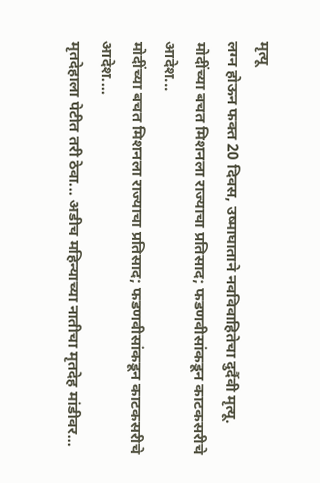मृत्यू
लग्न होऊन फक्त 20 दिवस, उष्माघाताने नवविवाहितेचा दुर्दैवी मृत्यू.
मोदींच्या बचत मिशनला राज्याचा प्रतिसाद; फडणवीसांकडून काटकसरीचे आदेश...
मोदींच्या बचत मिशनला राज्याचा प्रतिसाद; फडणवीसांकडून काटकसरीचे आदेश....
मृतदेहाला पेटीत तरी ठेवा... अडीच महिन्याच्या नातीचा मृतदेह मांडीवर...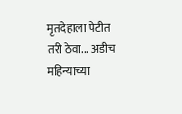मृतदेहाला पेटीत तरी ठेवा... अडीच महिन्याच्या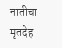नातीचा मृतदेह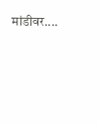मांडीवर....